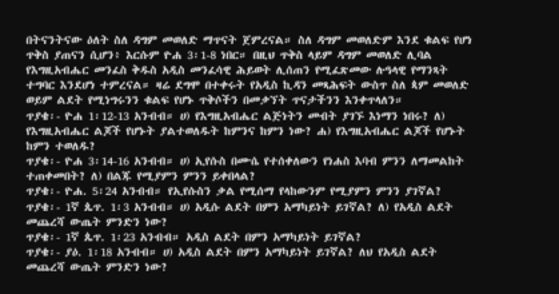በትናንትናው ዕለት ስለ ዳግም መወለድ ማጥናት ጀምረናል። ስለ ዳግም መወለድም እንደ ቁልፍ የሆነ ጥቅስ ያጠናን ሲሆን፥ እርሱም ዮሐ 3፡1-8 ነበር። በዚህ ጥቅስ ላይም ዳግም መወለድ ሊባል የእግዚአብሔር መንፈስ ቅዱስ አዲስ መንፈሳዊ ሕይወት ሊሰጠን የሚፈጽመው ሉዓላዊ የማንጻት ተግባር እንደሆነ ተምረናል። ዛሬ ደግሞ በተቀሩት የአዲስ ኪዳን መጻሕፍት ውስጥ ስለ ጳም መወለድ ወይም ልደት የሚነግሩንን ቁልፍ የሆኑ ጥቅሶችን በመቃኘት ጥናታችንን እንቀጥላለን።
ጥያቄ፡- ዮሐ 1፡12-13 አንብብ። ሀ) የእግዚአብሔር ልጅነትን መብት ያገኙ እነማን ነበሩ? ለ) የእግዚአብሔር ልጆች የሆኑት ያልተወለዱት ከምንና ከምን ነው? ሐ) የእግዚአብሔር ልጆች የሆኑት ከምን ተወለዱ?
ጥያቄ፡- ዮሐ 3፡14-16 አንብብ። ሀ) ኢየሱስ በሙሴ የተሰቀለውን የነሐስ እባብ ምንን ለማመልከት ተጠቀመበት? ለ) በልጁ የሚያምን ምንን ይቀበላል?
ጥያቄ፡- ዮሐ. 5፡24 አንብብ። የኢየሱስን ቃል የሚሰማ የላከውንም የሚያምን ምንን ያገኛል?
ጥያቄ፡- 1ኛ ጴጥ. 1፡3 አንብብ። ሀ) አዲሱ ልደት በምን አማካይነት ይገኛል? ለ) የአዲስ ልደት መጨረሻ ውጤት ምንድን ነው?
ጥያቄ፡- 1ኛ ጴጥ. 1፡23 አንብብ። አዲስ ልደት በምን አማካይነት ይገኛል?
ጥያቄ፡- ያዕ. 1፡18 አንብብ። ሀ) አዲስ ልደት በምን አማካይነት ይገኛል? ለህ የአዲስ ልደት መጨረሻ ውጤት ምንድን ነው?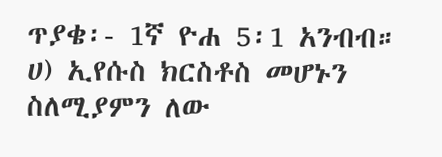ጥያቄ፡- 1ኛ ዮሐ 5፡1 አንብብ። ሀ) ኢየሱስ ክርስቶስ መሆኑን ስለሚያምን ለው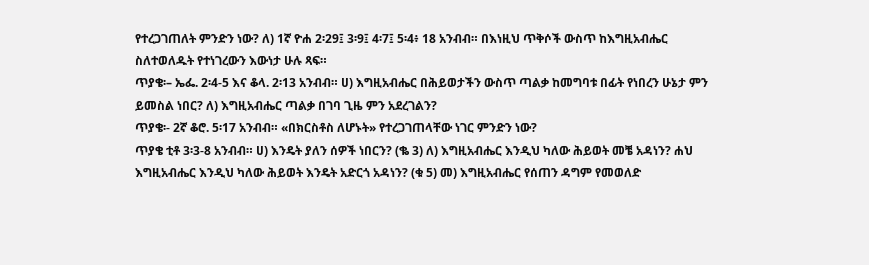የተረጋገጠለት ምንድን ነው? ለ) 1ኛ ዮሐ 2፡29፤ 3፡9፤ 4፡7፤ 5፡4፥ 18 አንብብ። በእነዚህ ጥቅሶች ውስጥ ከእግዚአብሔር ስለተወለዱት የተነገረውን እውነታ ሁሉ ጻፍ።
ጥያቄ፡– ኤፌ. 2፡4-5 እና ቆላ. 2፡13 አንብብ። ሀ) እግዚአብሔር በሕይወታችን ውስጥ ጣልቃ ከመግባቱ በፊት የነበረን ሁኔታ ምን ይመስል ነበር? ለ) እግዚአብሔር ጣልቃ በገባ ጊዜ ምን አደረገልን?
ጥያቄ፡- 2ኛ ቆሮ. 5፡17 አንብብ። «በክርስቶስ ለሆኑት» የተረጋገጠላቸው ነገር ምንድን ነው?
ጥያቄ ቲቶ 3፡3-8 አንብብ። ሀ) እንዴት ያለን ሰዎች ነበርን? (ቈ 3) ለ) እግዚአብሔር እንዲህ ካለው ሕይወት መቼ አዳነን? ሐህ እግዚአብሔር እንዲህ ካለው ሕይወት እንዴት አድርጎ አዳነን? (ቁ 5) መ) እግዚአብሔር የሰጠን ዳግም የመወለድ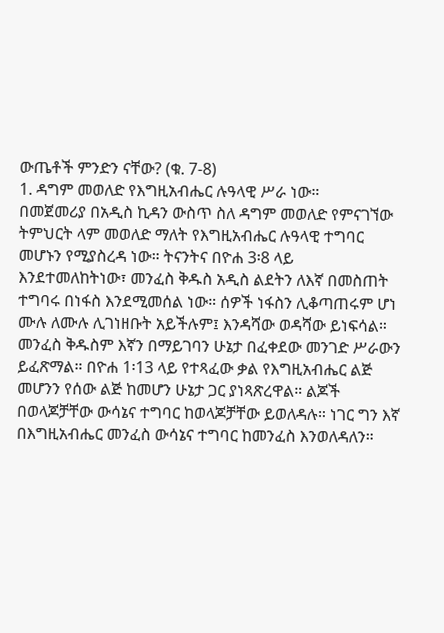ውጤቶች ምንድን ናቸው? (ቁ. 7-8)
1. ዳግም መወለድ የእግዚአብሔር ሉዓላዊ ሥራ ነው።
በመጀመሪያ በአዲስ ኪዳን ውስጥ ስለ ዳግም መወለድ የምናገኘው ትምህርት ላም መወለድ ማለት የእግዚአብሔር ሉዓላዊ ተግባር መሆኑን የሚያስረዳ ነው። ትናንትና በዮሐ 3፡8 ላይ እንደተመለከትነው፣ መንፈስ ቅዱስ አዲስ ልደትን ለእኛ በመስጠት ተግባሩ በነፋስ እንደሚመሰል ነው። ሰዎች ነፋስን ሊቆጣጠሩም ሆነ ሙሉ ለሙሉ ሊገነዘቡት አይችሉም፤ እንዳሻው ወዳሻው ይነፍሳል። መንፈስ ቅዱስም እኛን በማይገባን ሁኔታ በፈቀደው መንገድ ሥራውን ይፈጽማል። በዮሐ 1፡13 ላይ የተጻፈው ቃል የእግዚአብሔር ልጅ መሆንን የሰው ልጅ ከመሆን ሁኔታ ጋር ያነጻጽረዋል። ልጆች በወላጆቻቸው ውሳኔና ተግባር ከወላጆቻቸው ይወለዳሉ። ነገር ግን እኛ በእግዚአብሔር መንፈስ ውሳኔና ተግባር ከመንፈስ እንወለዳለን።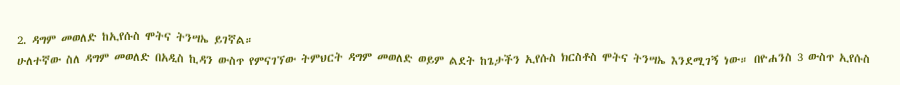2. ዳግም መወለድ ከኢየሱስ ሞትና ትንሣኤ ይገኛል።
ሁለተኛው ስለ ዳግም መወለድ በአዲስ ኪዳን ውስጥ የምናገኘው ትምህርት ዳግም መወለድ ወይም ልደት ከጌታችን ኢየሱስ ክርስቶስ ሞትና ትንሣኤ እንደሚገኝ ነው። በዮሐንስ 3 ውስጥ ኢየሱስ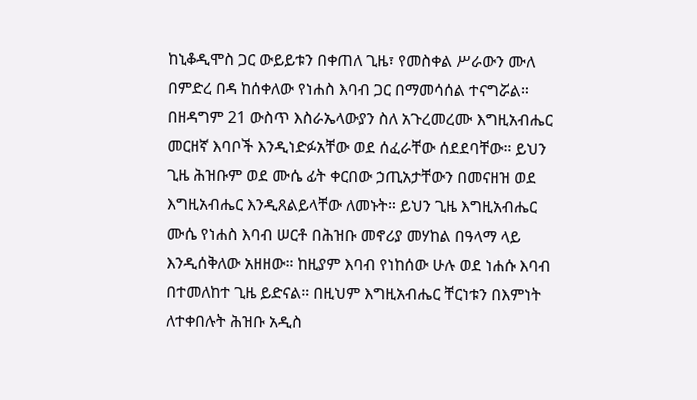ከኒቆዲሞስ ጋር ውይይቱን በቀጠለ ጊዜ፣ የመስቀል ሥራውን ሙለ በምድረ በዳ ከሰቀለው የነሐስ እባብ ጋር በማመሳሰል ተናግሯል። በዘዳግም 21 ውስጥ እስራኤላውያን ስለ አጉረመረሙ እግዚአብሔር መርዘኛ እባቦች እንዲነድፉአቸው ወደ ሰፈራቸው ሰደደባቸው። ይህን ጊዜ ሕዝቡም ወደ ሙሴ ፊት ቀርበው ኃጢአታቸውን በመናዘዝ ወደ እግዚአብሔር እንዲጸልይላቸው ለመኑት። ይህን ጊዜ እግዚአብሔር ሙሴ የነሐስ እባብ ሠርቶ በሕዝቡ መኖሪያ መሃከል በዓላማ ላይ እንዲሰቅለው አዘዘው። ከዚያም እባብ የነከሰው ሁሉ ወደ ነሐሱ እባብ በተመለከተ ጊዜ ይድናል። በዚህም እግዚአብሔር ቸርነቱን በእምነት ለተቀበሉት ሕዝቡ አዲስ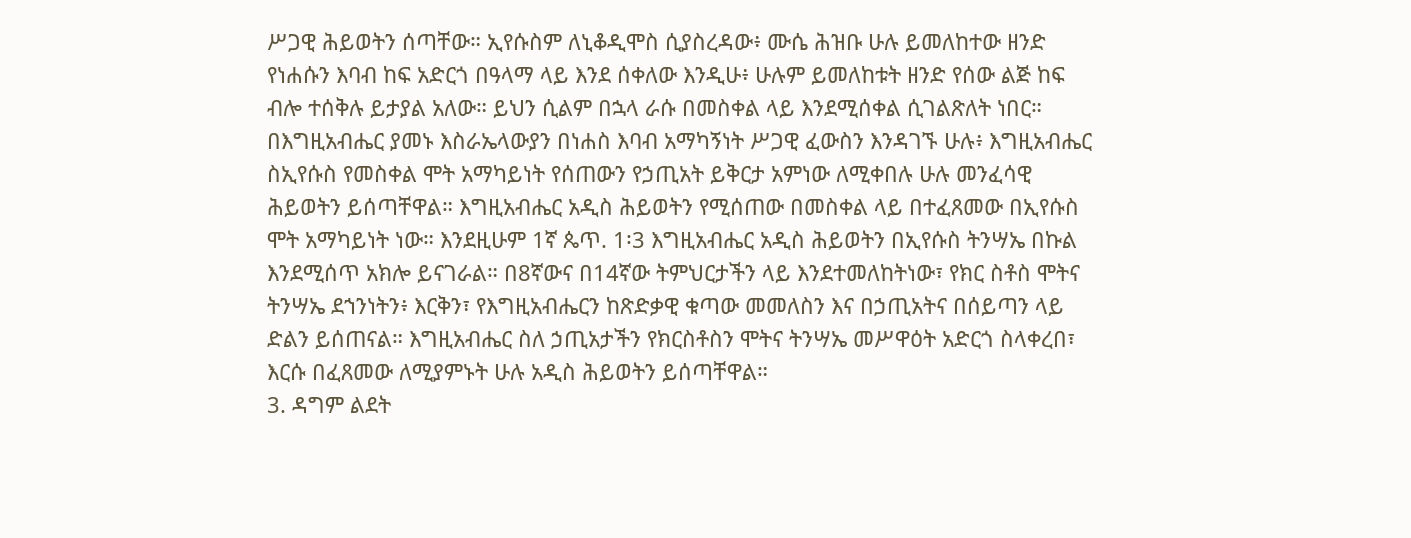ሥጋዊ ሕይወትን ሰጣቸው። ኢየሱስም ለኒቆዲሞስ ሲያስረዳው፥ ሙሴ ሕዝቡ ሁሉ ይመለከተው ዘንድ የነሐሱን እባብ ከፍ አድርጎ በዓላማ ላይ እንደ ሰቀለው እንዲሁ፥ ሁሉም ይመለከቱት ዘንድ የሰው ልጅ ከፍ ብሎ ተሰቅሉ ይታያል አለው። ይህን ሲልም በኋላ ራሱ በመስቀል ላይ እንደሚሰቀል ሲገልጽለት ነበር። በእግዚአብሔር ያመኑ እስራኤላውያን በነሐስ እባብ አማካኝነት ሥጋዊ ፈውስን እንዳገኙ ሁሉ፥ እግዚአብሔር ስኢየሱስ የመስቀል ሞት አማካይነት የሰጠውን የኃጢአት ይቅርታ አምነው ለሚቀበሉ ሁሉ መንፈሳዊ ሕይወትን ይሰጣቸዋል። እግዚአብሔር አዲስ ሕይወትን የሚሰጠው በመስቀል ላይ በተፈጸመው በኢየሱስ ሞት አማካይነት ነው። እንደዚሁም 1ኛ ጴጥ. 1፡3 እግዚአብሔር አዲስ ሕይወትን በኢየሱስ ትንሣኤ በኩል እንደሚሰጥ አክሎ ይናገራል። በ8ኛውና በ14ኛው ትምህርታችን ላይ እንደተመለከትነው፣ የክር ስቶስ ሞትና ትንሣኤ ደኀንነትን፥ እርቅን፣ የእግዚአብሔርን ከጽድቃዊ ቁጣው መመለስን እና በኃጢአትና በሰይጣን ላይ ድልን ይሰጠናል። እግዚአብሔር ስለ ኃጢአታችን የክርስቶስን ሞትና ትንሣኤ መሥዋዕት አድርጎ ስላቀረበ፣ እርሱ በፈጸመው ለሚያምኑት ሁሉ አዲስ ሕይወትን ይሰጣቸዋል።
3. ዳግም ልደት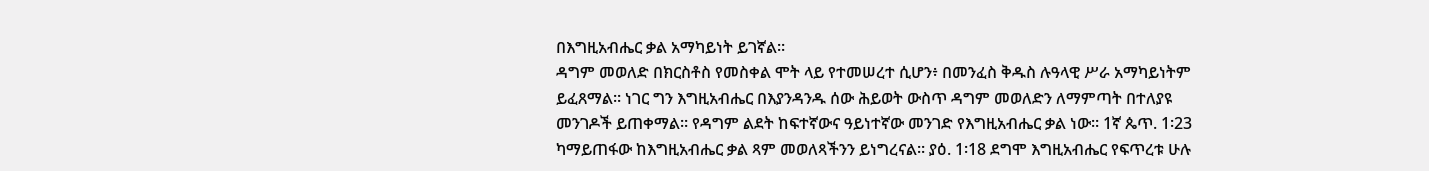በእግዚአብሔር ቃል አማካይነት ይገኛል።
ዳግም መወለድ በክርስቶስ የመስቀል ሞት ላይ የተመሠረተ ሲሆን፥ በመንፈስ ቅዱስ ሉዓላዊ ሥራ አማካይነትም ይፈጸማል። ነገር ግን እግዚአብሔር በእያንዳንዱ ሰው ሕይወት ውስጥ ዳግም መወለድን ለማምጣት በተለያዩ መንገዶች ይጠቀማል። የዳግም ልደት ከፍተኛውና ዓይነተኛው መንገድ የእግዚአብሔር ቃል ነው። 1ኛ ጴጥ. 1፡23 ካማይጠፋው ከእግዚአብሔር ቃል ጻም መወለጻችንን ይነግረናል። ያዕ. 1፡18 ደግሞ እግዚአብሔር የፍጥረቱ ሁሉ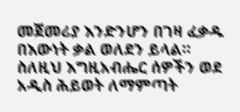መጀመሪያ እንድንሆን በገዛ ፈቃዱ በእውነት ቃል ወለደን ይላል። ስለዚህ እግዚአብሔር ሰዎችን ወደ አዲስ ሕይወት ለማምጣት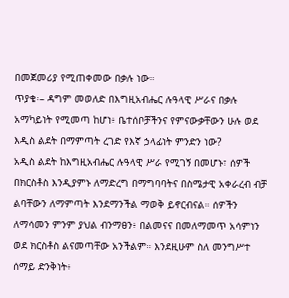በመጀመሪያ የሚጠቀመው በቃሉ ነው።
ጥያቄ፡– ዳግም መወለድ በእግዚአብሔር ሉዓላዊ ሥራና በቃሉ አማካይነት የሚመጣ ከሆነ፥ ቤተሰቦቻችንና የምናውቃቸውን ሁሉ ወደ እዲስ ልደት በማምጣት ረገድ የእኛ ኃላፊነት ምንድን ነው?
አዲስ ልደት ከእግዚአብሔር ሉዓላዊ ሥራ የሚገኝ በመሆኑ፣ ሰዎች በክርስቶስ እንዲያምኑ ለማድረግ በማግባባትና በስሜታዊ አቀራረብ ብቻ ልባቸውን ለማምጣት እንደማንችል ማወቅ ይኖርብናል። ሰዎችን ለማሳመን ምንም ያህል ብንማፀን፥ በልመናና በመለማመጥ አሳምነን ወደ ክርስቶስ ልናመጣቸው አንችልም። እንደዚሁም ስለ መንግሥተ ሰማይ ድንቅነት፥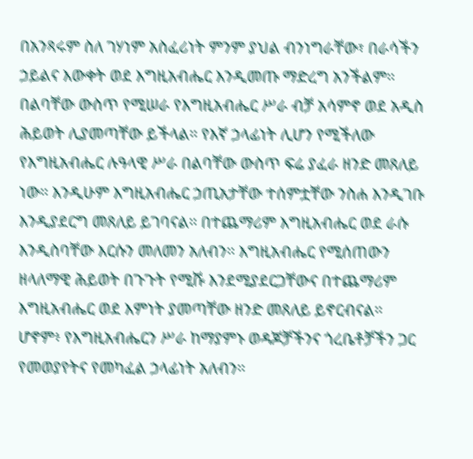በአንጻሩም ስለ ገሃነም አስፈሪነት ምንም ያህል ብንነግራቸው፣ በራሳችን ኃይልና እውቀት ወደ እግዚአብሔር እንዲመጡ ማድረግ አንችልም። በልባቸው ውስጥ የሚሠራ የእግዚአብሔር ሥራ ብቻ አሳምኖ ወደ አዲስ ሕይወት ሊያመጣቸው ይችላል። የእኛ ኃላፊነት ሊሆን የሚችለው የእግዚአብሔር ሉዓላዊ ሥራ በልባቸው ውስጥ ፍሬ ያፈራ ዘንድ መጸለይ ነው። እንዲሁም እግዚአብሔር ኃጢአታቸው ተሰምቷቸው ንስሐ እንዲገቡ እንዲያደርግ መጸለይ ይገባናል። በተጨማሪም እግዚአብሔር ወደ ራሱ እንዲስባቸው እርሱን መለመን አለብን። እግዚአብሔር የሚሰጠውን ዘላለማዊ ሕይወት በጉጉት የሚሹ እንደሚያደርጋቸውና በተጨማሪም እግዚአብሔር ወደ እምነት ያመጣቸው ዘንድ መጸለይ ይኖርብናል።
ሆኖም፥ የእግዚአብሔርን ሥራ ከማያምኑ ወዳጆቻችንና ጎረቤቶቻችን ጋር የመወያየትና የመካፈል ኃላፊነት አለብን።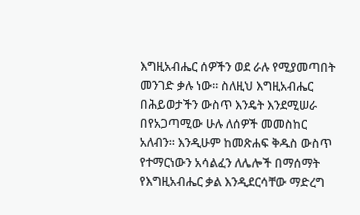እግዚአብሔር ሰዎችን ወደ ራሉ የሚያመጣበት መንገድ ቃሉ ነው። ስለዚህ እግዚአብሔር በሕይወታችን ውስጥ እንዴት እንደሚሠራ በየአጋጣሚው ሁሉ ለሰዎች መመስከር አለብን። እንዲሁም ከመጽሐፍ ቅዱስ ውስጥ የተማርነውን አሳልፈን ለሌሎች በማሰማት የእግዚአብሔር ቃል እንዲደርሳቸው ማድረግ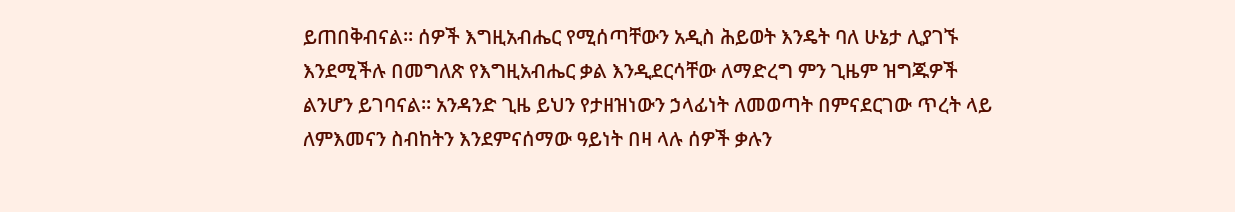ይጠበቅብናል። ሰዎች እግዚአብሔር የሚሰጣቸውን አዲስ ሕይወት እንዴት ባለ ሁኔታ ሊያገኙ እንደሚችሉ በመግለጽ የእግዚአብሔር ቃል እንዲደርሳቸው ለማድረግ ምን ጊዜም ዝግጁዎች ልንሆን ይገባናል። አንዳንድ ጊዜ ይህን የታዘዝነውን ኃላፊነት ለመወጣት በምናደርገው ጥረት ላይ ለምእመናን ስብከትን እንደምናሰማው ዓይነት በዛ ላሉ ሰዎች ቃሉን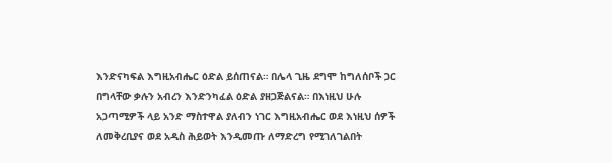እንድናካፍል እግዚአብሔር ዕድል ይሰጠናል። በሌላ ጊዜ ደግሞ ከግለሰቦች ጋር በግላቸው ቃሉን አብረን እንድንካፈል ዕድል ያዘጋጅልናል። በእነዚህ ሁሉ አጋጣሚዎች ላይ አንድ ማስተዋል ያለብን ነገር እግዚአብሔር ወደ እነዚህ ሰዎች ለመቅረቢያና ወደ አዲስ ሕይወት እንዲመጡ ለማድረግ የሚገለገልበት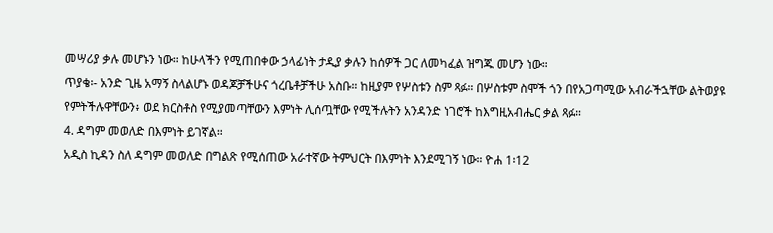መሣሪያ ቃሉ መሆኑን ነው። ከሁላችን የሚጠበቀው ኃላፊነት ታዲያ ቃሉን ከሰዎች ጋር ለመካፈል ዝግጁ መሆን ነው።
ጥያቄ፡- አንድ ጊዜ አማኝ ስላልሆኑ ወዳጆቻችሁና ጎረቤቶቻችሁ አስቡ። ከዚያም የሦስቱን ስም ጻፉ። በሦስቱም ስሞች ጎን በየአጋጣሚው አብራችኋቸው ልትወያዩ የምትችሉዋቸውን፥ ወደ ክርስቶስ የሚያመጣቸውን እምነት ሊሰጧቸው የሚችሉትን አንዳንድ ነገሮች ከእግዚአብሔር ቃል ጻፉ።
4. ዳግም መወለድ በእምነት ይገኛል።
አዲስ ኪዳን ስለ ዳግም መወለድ በግልጽ የሚሰጠው አራተኛው ትምህርት በእምነት እንደሚገኝ ነው። ዮሐ 1፡12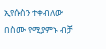ኢየሱስን ተቀብለው በስሙ የሚያምኑ ብቻ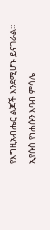የእግዚአብሔር ልጆች እንደሚሆኑ ይናገራል። ኢየሱስ የነሐሱን እባብ ምሳሌ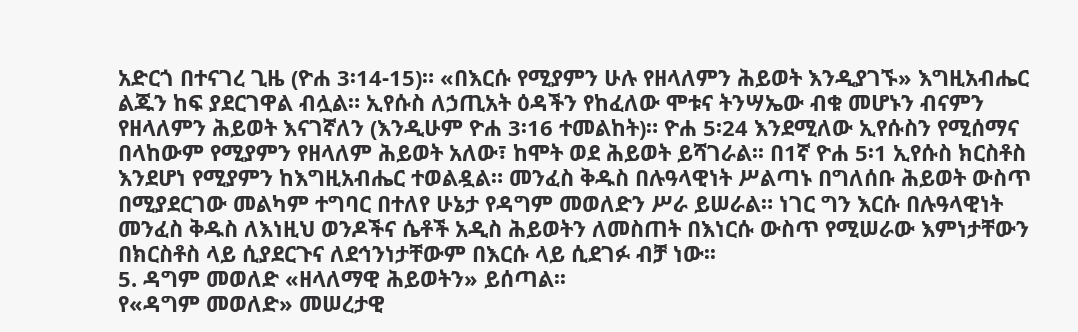አድርጎ በተናገረ ጊዜ (ዮሐ 3፡14-15)። «በእርሱ የሚያምን ሁሉ የዘላለምን ሕይወት እንዲያገኙ» እግዚአብሔር ልጁን ከፍ ያደርገዋል ብሏል። ኢየሱስ ለኃጢአት ዕዳችን የከፈለው ሞቱና ትንሣኤው ብቁ መሆኑን ብናምን የዘላለምን ሕይወት እናገኛለን (እንዲሁም ዮሐ 3፡16 ተመልከት)። ዮሐ 5፡24 እንደሚለው ኢየሱስን የሚሰማና በላከውም የሚያምን የዘላለም ሕይወት አለው፣ ከሞት ወደ ሕይወት ይሻገራል፡፡ በ1ኛ ዮሐ 5፡1 ኢየሱስ ክርስቶስ እንደሆነ የሚያምን ከእግዚአብሔር ተወልዷል። መንፈስ ቅዱስ በሉዓላዊነት ሥልጣኑ በግለሰቡ ሕይወት ውስጥ በሚያደርገው መልካም ተግባር በተለየ ሁኔታ የዳግም መወለድን ሥራ ይሠራል። ነገር ግን እርሱ በሉዓላዊነት መንፈስ ቅዱስ ለእነዚህ ወንዶችና ሴቶች አዲስ ሕይወትን ለመስጠት በእነርሱ ውስጥ የሚሠራው እምነታቸውን በክርስቶስ ላይ ሲያደርጉና ለደኅንነታቸውም በእርሱ ላይ ሲደገፉ ብቻ ነው፡፡
5. ዳግም መወለድ «ዘላለማዊ ሕይወትን» ይሰጣል፡፡
የ«ዳግም መወለድ» መሠረታዊ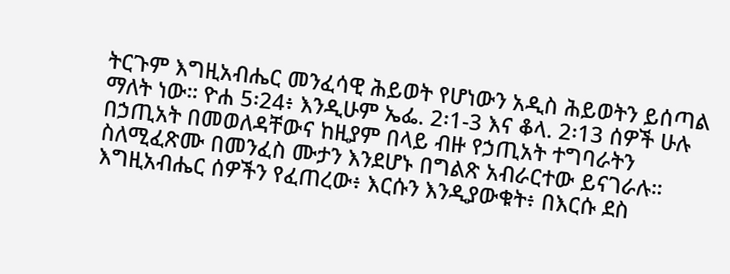ትርጉም እግዚአብሔር መንፈሳዊ ሕይወት የሆነውን አዲስ ሕይወትን ይሰጣል ማለት ነው። ዮሐ 5፡24፥ እንዲሁም ኤፌ. 2፡1-3 እና ቆላ. 2፡13 ሰዎች ሁሉ በኃጢአት በመወለዳቸውና ከዚያም በላይ ብዙ የኃጢአት ተግባራትን ስለሚፈጽሙ በመንፈስ ሙታን እንደሆኑ በግልጽ አብራርተው ይናገራሉ። እግዚአብሔር ሰዎችን የፈጠረው፥ እርሱን እንዲያውቁት፥ በእርሱ ደስ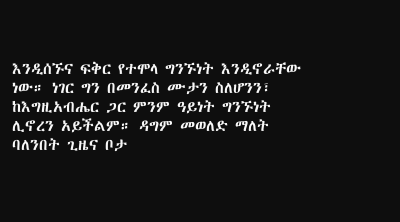እንዲሰኙና ፍቅር የተሞላ ግንኙነት እንዲኖራቸው ነው። ነገር ግን በመንፈስ ሙታን ስለሆንን፣ ከእግዚአብሔር ጋር ምንም ዓይነት ግንኙነት ሊኖረን አይችልም። ዳግም መወለድ ማለት ባለንበት ጊዜና ቦታ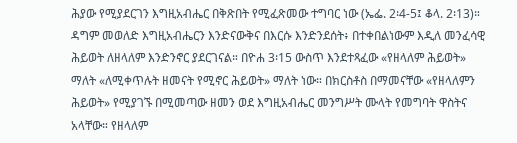ሕያው የሚያደርገን እግዚአብሔር በቅጽበት የሚፈጽመው ተግባር ነው (ኤፌ. 2፡4-5፤ ቆላ. 2፡13)። ዳግም መወለድ እግዚአብሔርን እንድናውቅና በእርሱ እንድንደሰት፥ በተቀበልነውም እዲለ መንፈሳዊ ሕይወት ለዘላለም እንድንኖር ያደርገናል። በዮሐ 3፡15 ውስጥ እንደተጻፈው «የዘላለም ሕይወት» ማለት «ለሚቀጥሉት ዘመናት የሚኖር ሕይወት» ማለት ነው። በክርስቶስ በማመናቸው «የዘላለምን ሕይወት» የሚያገኙ በሚመጣው ዘመን ወደ እግዚአብሔር መንግሥት ሙላት የመግባት ዋስትና አላቸው። የዘላለም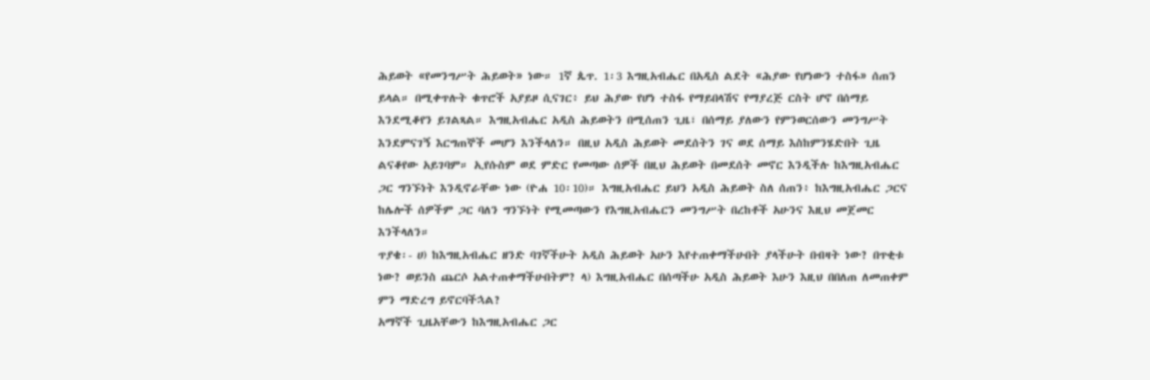ሕይወት «የመንግሥት ሕይወት» ነው። 1ኛ ጴጥ. 1፡3 እግዚአብሔር በአዲስ ልደት «ሕያው የሆነውን ተስፋ» ሰጠን ይላል። በሚቀጥሉት ቁጥሮች አያይዞ ሲናገር፥ ይህ ሕያው የሆነ ተስፋ የማይበላሽና የማያረጅ ርስት ሆኖ በሰማይ እንደሚቆየን ይገልጻል። እግዚአብሔር አዲስ ሕይወትን በሚሰጠን ጊዜ፣ በሰማይ ያለውን የምንወርሰውን መንግሥት እንደምናገኝ እርግጠኞች መሆን እንችላለን። በዚህ አዲስ ሕይወት መደሰትን ገና ወደ ሰማይ እስከምንሄድበት ጊዜ ልናቆየው አይገባም። ኢየሱስም ወደ ምድር የመጣው ሰዎች በዚህ ሕይወት በመደሰት መኖር እንዲችሉ ከእግዚአብሔር ጋር ግንኙነት እንዲኖራቸው ነው (ዮሐ 10፡10)። እግዚአብሔር ይህን አዲስ ሕይወት ስለ ሰጠን፥ ከእግዚአብሔር ጋርና ከሌሎች ሰዎችም ጋር ባለን ግንኙነት የሚመጣውን የእግዚአብሔርን መንግሥት በረከቶች አሁንና እዚህ መጀመር እንችላለን።
ጥያቄ፡- ሀ) ከእግዚአብሔር ዘንድ ባገኛችሁት አዲስ ሕይወት አሁን እየተጠቀማችሁበት ያላችሁት በብዛት ነው? በጥቂቱ ነው? ወይንስ ጨርሶ አልተጠቀማችሁበትም? ላ) እግዚአብሔር በሰጣችሁ አዲስ ሕይወት እሁን እዚህ በበለጠ ለመጠቀም ምን ማድረግ ይኖርባችኋል?
አማኛች ጊዜአቸውን ከእግዚአብሔር ጋር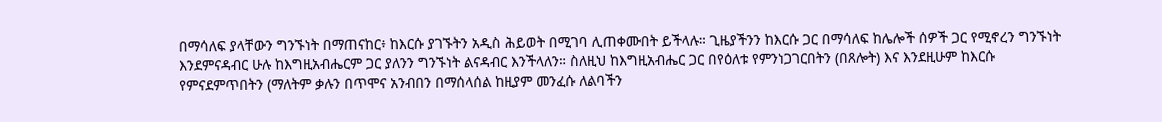በማሳለፍ ያላቸውን ግንኙነት በማጠናከር፥ ከእርሱ ያገኙትን አዲስ ሕይወት በሚገባ ሊጠቀሙበት ይችላሉ። ጊዜያችንን ከእርሱ ጋር በማሳለፍ ከሌሎች ሰዎች ጋር የሚኖረን ግንኙነት እንደምናዳብር ሁሉ ከእግዚአብሔርም ጋር ያለንን ግንኙነት ልናዳብር እንችላለን። ስለዚህ ከእግዚአብሔር ጋር በየዕለቱ የምንነጋገርበትን (በጸሎት) እና እንደዚሁም ከእርሱ የምናደምጥበትን (ማለትም ቃሉን በጥሞና አንብበን በማሰላሰል ከዚያም መንፈሱ ለልባችን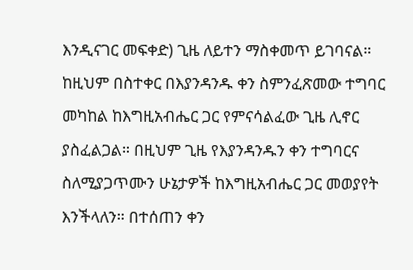እንዲናገር መፍቀድ) ጊዜ ለይተን ማስቀመጥ ይገባናል። ከዚህም በስተቀር በእያንዳንዱ ቀን ስምንፈጽመው ተግባር መካከል ከእግዚአብሔር ጋር የምናሳልፈው ጊዜ ሊኖር ያስፈልጋል። በዚህም ጊዜ የእያንዳንዱን ቀን ተግባርና ስለሚያጋጥሙን ሁኔታዎች ከእግዚአብሔር ጋር መወያየት እንችላለን። በተሰጠን ቀን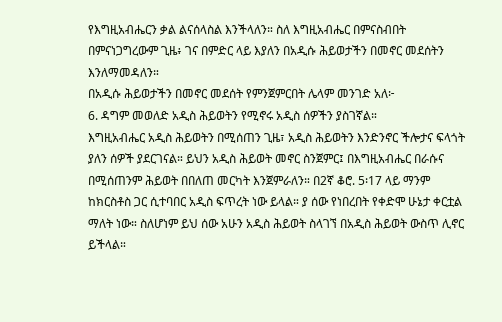የእግዚአብሔርን ቃል ልናሰላስል እንችላለን። ስለ እግዚአብሔር በምናስብበት በምናነጋግረውም ጊዜ፥ ገና በምድር ላይ እያለን በአዲሱ ሕይወታችን በመኖር መደሰትን እንለማመዳለን።
በአዲሱ ሕይወታችን በመኖር መደሰት የምንጀምርበት ሌላም መንገድ አለ፦
6. ዳግም መወለድ አዲስ ሕይወትን የሚኖሩ አዲስ ሰዎችን ያስገኛል።
እግዚአብሔር አዲስ ሕይወትን በሚሰጠን ጊዜ፣ አዲስ ሕይወትን እንድንኖር ችሎታና ፍላጎት ያለን ሰዎች ያደርገናል። ይህን አዲስ ሕይወት መኖር ስንጀምር፤ በእግዚአብሔር በራሱና በሚሰጠንም ሕይወት በበለጠ መርካት እንጀምራለን። በ2ኛ ቆሮ. 5፡17 ላይ ማንም ከክርስቶስ ጋር ሲተባበር አዲስ ፍጥረት ነው ይላል። ያ ሰው የነበረበት የቀድሞ ሁኔታ ቀርቷል ማለት ነው። ስለሆነም ይህ ሰው አሁን አዲስ ሕይወት ስላገኘ በአዲስ ሕይወት ውስጥ ሊኖር ይችላል።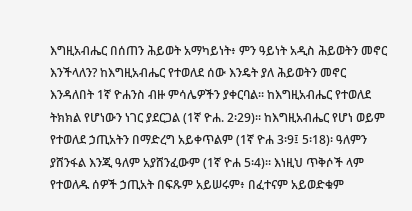እግዚአብሔር በሰጠን ሕይወት አማካይነት፥ ምን ዓይነት አዲስ ሕይወትን መኖር እንችላለን? ከእግዚአብሔር የተወለደ ሰው እንዴት ያለ ሕይወትን መኖር እንዳለበት 1ኛ ዮሐንስ ብዙ ምሳሌዎችን ያቀርባል። ከእግዚአብሔር የተወለደ ትክክል የሆነውን ነገር ያደርጋል (1ኛ ዮሐ. 2፡29)። ከእግዚአብሔር የሆነ ወይም የተወለደ ኃጢአትን በማድረግ አይቀጥልም (1ኛ ዮሐ 3፡9፤ 5፡18)፡ ዓለምን ያሸንፋል እንጂ ዓለም አያሸንፈውም (1ኛ ዮሐ 5፡4)። እነዚህ ጥቅሶች ላም የተወለዱ ሰዎች ኃጢአት በፍጹም አይሠሩም፥ በፈተናም አይወድቁም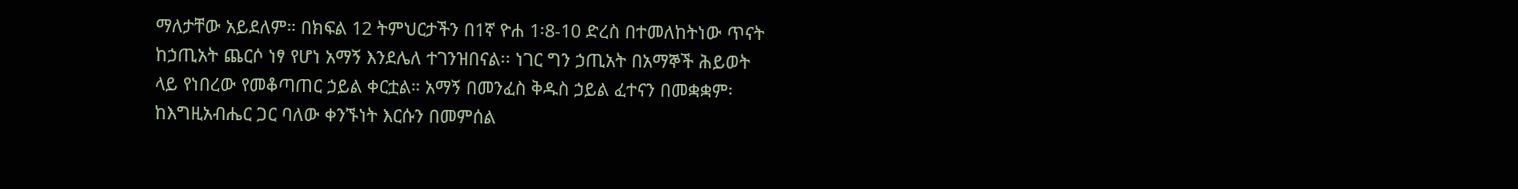ማለታቸው አይደለም። በክፍል 12 ትምህርታችን በ1ኛ ዮሐ 1፡8-10 ድረስ በተመለከትነው ጥናት ከኃጢአት ጨርሶ ነፃ የሆነ አማኝ እንደሌለ ተገንዝበናል፡፡ ነገር ግን ኃጢአት በአማኞች ሕይወት ላይ የነበረው የመቆጣጠር ኃይል ቀርቷል። አማኝ በመንፈስ ቅዱስ ኃይል ፈተናን በመቋቋም፡ ከእግዚአብሔር ጋር ባለው ቀንኙነት እርሱን በመምሰል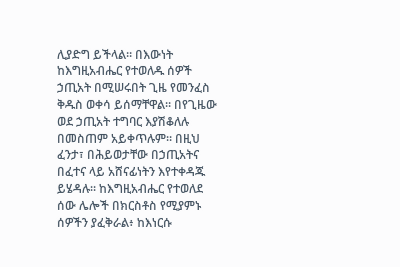ሊያድግ ይችላል። በእውነት ከእግዚአብሔር የተወለዱ ሰዎች ኃጢአት በሚሠሩበት ጊዜ የመንፈስ ቅዱስ ወቀሳ ይሰማቸዋል። በየጊዜው ወደ ኃጢአት ተግባር እያሽቆለሉ በመስጠም አይቀጥሉም። በዚህ ፈንታ፣ በሕይወታቸው በኃጢአትና በፈተና ላይ አሸናፊነትን እየተቀዳጁ ይሄዳሉ። ከእግዚአብሔር የተወለደ ሰው ሌሎች በክርስቶስ የሚያምኑ ሰዎችን ያፈቅራል፥ ከእነርሱ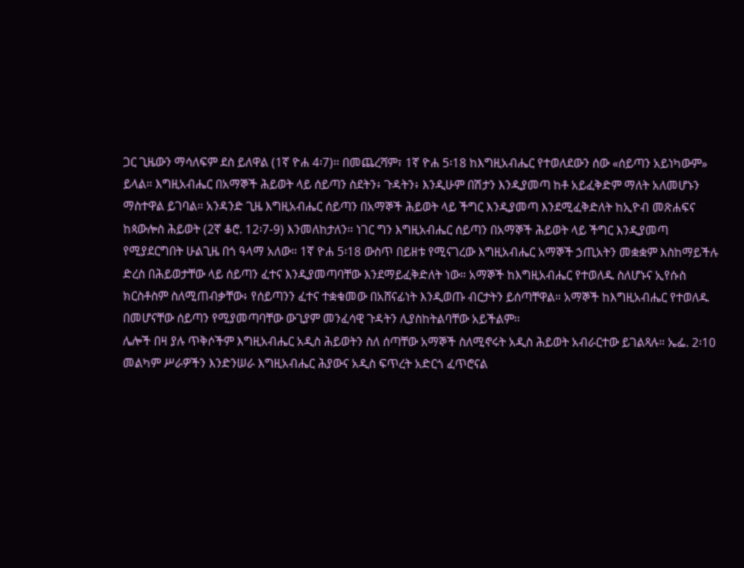ጋር ጊዜውን ማሳለፍም ደስ ይለዋል (1ኛ ዮሐ 4፡7)። በመጨረሻም፣ 1ኛ ዮሐ 5፡18 ከእግዚአብሔር የተወለደውን ሰው «ሰይጣን አይነካውም» ይላል። እግዚአብሔር በአማኞች ሕይወት ላይ ሰይጣን ስደትን፥ ጉዳትን፥ እንዲሁም በሽታን እንዲያመጣ ከቶ አይፈቅድም ማለት አለመሆኑን ማስተዋል ይገባል። አንዳንድ ጊዜ እግዚአብሔር ሰይጣን በአማኞች ሕይወት ላይ ችግር እንዲያመጣ እንደሚፈቅድለት ከኢዮብ መጽሐፍና ከጳውሎስ ሕይወት (2ኛ ቆሮ. 12፡7-9) እንመለከታለን። ነገር ግን እግዚአብሔር ሰይጣን በአማኞች ሕይወት ላይ ችግር እንዲያመጣ የሚያደርግበት ሁልጊዜ በጎ ዓላማ አለው። 1ኛ ዮሐ 5፡18 ውስጥ በይዘቱ የሚናገረው እግዚአብሔር አማኞች ኃጢአትን መቋቋም እስከማይችሉ ድረስ በሕይወታቸው ላይ ሰይጣን ፈተና እንዲያመጣባቸው እንደማይፈቅድለት ነው። አማኞች ከእግዚአብሔር የተወለዱ ስለሆኑና ኢየሱስ ክርስቶስም ስለሚጠብቃቸው፥ የሰይጣንን ፈተና ተቋቁመው በአሸናፊነት እንዲወጡ ብርታትን ይሰጣቸዋል። አማኞች ከእግዚአብሔር የተወለዱ በመሆናቸው ሰይጣን የሚያመጣባቸው ውጊያም መንፈሳዊ ጉዳትን ሊያስከትልባቸው አይችልም፡፡
ሌሎች በዛ ያሉ ጥቅሶችም እግዚአብሔር አዲስ ሕይወትን ስለ ሰጣቸው አማኞች ስለሚኖሩት አዲስ ሕይወት አብራርተው ይገልጻሉ። ኤፌ. 2፡10 መልካም ሥራዎችን እንድንሠራ እግዚአብሔር ሕያውና አዲስ ፍጥረት አድርጎ ፈጥሮናል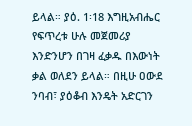ይላል። ያዕ. 1፡18 እግዚአብሔር የፍጥረቱ ሁሉ መጀመሪያ እንድንሆን በገዛ ፈቃዱ በእውነት ቃል ወለደን ይላል። በዚሁ ዐውደ ንባብ፣ ያዕቆብ እንዴት አድርገን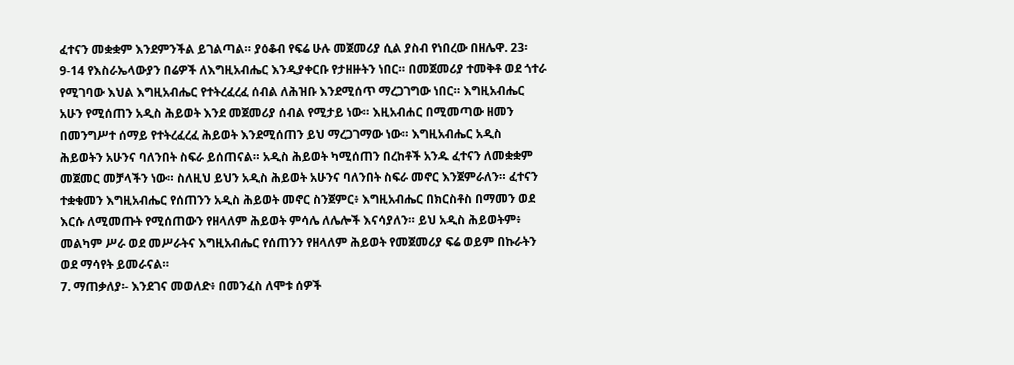ፈተናን መቋቋም እንደምንችል ይገልጣል። ያዕቆብ የፍሬ ሁሉ መጀመሪያ ሲል ያስብ የነበረው በዘሌዋ. 23፡9-14 የእስራኤላውያን በሬዎች ለእግዚአብሔር እንዲያቀርቡ የታዘዙትን ነበር። በመጀመሪያ ተመቅቶ ወደ ጎተራ የሚገባው እህል እግዚአብሔር የተትረፈረፈ ሰብል ለሕዝቡ እንደሚሰጥ ማረጋገግው ነበር። እግዚአብሔር አሁን የሚሰጠን አዲስ ሕይወት እንደ መጀመሪያ ሰብል የሚታይ ነው። እዚአብሐር በሚመጣው ዘመን በመንግሥተ ሰማይ የተትረፈረፈ ሕይወት እንደሚሰጠን ይህ ማረጋገማው ነው። እግዚአብሔር አዲስ ሕይወትን አሁንና ባለንበት ስፍራ ይሰጠናል። አዲስ ሕይወት ካሚሰጠን በረከቶች አንዱ ፈተናን ለመቋቋም መጀመር መቻላችን ነው። ስለዚህ ይህን አዲስ ሕይወት አሁንና ባለንበት ስፍራ መኖር እንጀምራለን። ፈተናን ተቋቁመን እግዚአብሔር የሰጠንን አዲስ ሕይወት መኖር ስንጀምር፥ እግዚአብሔር በክርስቶስ በማመን ወደ እርሱ ለሚመጡት የሚሰጠውን የዘላለም ሕይወት ምሳሌ ለሌሎች እናሳያለን። ይህ አዲስ ሕይወትም፥ መልካም ሥራ ወደ መሥራትና እግዚአብሔር የሰጠንን የዘላለም ሕይወት የመጀመሪያ ፍሬ ወይም በኩራትን ወደ ማሳየት ይመራናል።
7. ማጠቃለያ፡- እንደገና መወለድ፥ በመንፈስ ለሞቱ ሰዎች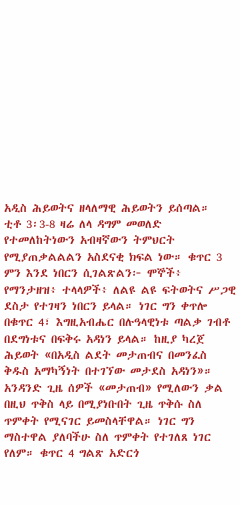አዲስ ሕይወትና ዘላለማዊ ሕይወትን ይሰጣል።
ቲቶ 3፡3-8 ዛሬ ለላ ዳግም መወለድ የተመለከትነውን አብዛኛውን ትምህርት የሚያጠቃልልልን አስደናቂ ክፍል ነው። ቁጥር 3 ምን እንደ ነበርን ሲገልጽልን፦ ሞኞች፥ የማንታዘዝ፥ ተላላዎች፥ ለልዩ ልዩ ፍትወትና ሥጋዊ ደስታ የተገዛን ነበርን ይላል። ነገር ግን ቀጥሎ በቁጥር 4፣ እግዚአብሔር በሉዓላዊነቱ ጣልቃ ገብቶ በደግነቱና በፍቅሩ አዳነን ይላል። ከዚያ ካረጀ ሕይወት «በአዲስ ልደት መታጠብና በመንፈስ ቅዱስ አማካኝነት በተገኘው መታደስ አዳነን»። አንዳንድ ጊዜ ሰዎች «መታጠብ» የሚለውን ቃል በዚህ ጥቅስ ላይ በሚያነቡበት ጊዜ ጥቅሱ ስለ ጥምቀት የሚናገር ይመስላቸዋል። ነገር ግን ማስተዋል ያለባችሁ ስለ ጥምቀት የተገለጸ ነገር የለም። ቁጥር 4 ግልጽ አድርጎ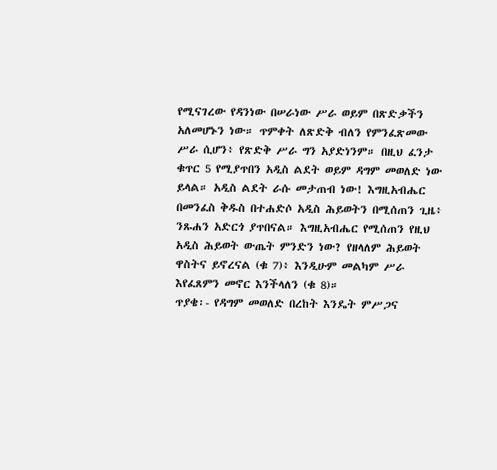የሚናገረው የዳንነው በሠራነው ሥራ ወይም በጽድቃችን አለመሆኑን ነው። ጥምቀት ለጽድቅ ብለን የምንፈጽመው ሥራ ሲሆን፥ የጽድቅ ሥራ ግን አያድነንም። በዚህ ፈንታ ቁጥር 5 የሚያጥበን አዲስ ልደት ወይም ዳግም መወለድ ነው ይላል። አዲስ ልደት ራሱ መታጠብ ነው! እግዚአብሔር በመንፈስ ቅዱስ በተሐድሶ አዲስ ሕይወትን በሚሰጠን ጊዜ፥ ንጹሐን አድርጎ ያጥበናል። እግዚአብሔር የሚሰጠን የዚህ አዲስ ሕይወት ውጤት ምንድን ነው? የዘላለም ሕይወት ዋስትና ይኖረናል (ቁ 7)፥ እንዲሁም መልካም ሥራ እየፈጸምን መኖር እንችላለን (ቁ 8)።
ጥያቄ፡- የዳግም መወለድ በረከት እንዴት ምሥጋና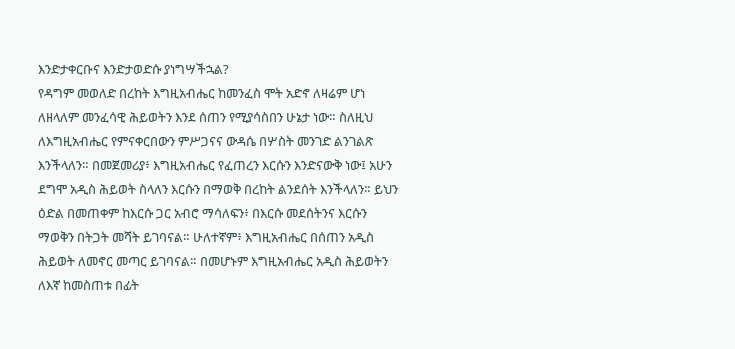እንድታቀርቡና እንድታወድሱ ያነግሣችኋል?
የዳግም መወለድ በረከት እግዚአብሔር ከመንፈስ ሞት አድኖ ለዛሬም ሆነ ለዘላለም መንፈሳዊ ሕይወትን እንደ ሰጠን የሚያሳስበን ሁኔታ ነው። ስለዚህ ለእግዚአብሔር የምናቀርበውን ምሥጋናና ውዳሴ በሦስት መንገድ ልንገልጽ እንችላለን። በመጀመሪያ፥ እግዚአብሔር የፈጠረን እርሱን እንድናውቅ ነው፤ አሁን ደግሞ አዲስ ሕይወት ስላለን እርሱን በማወቅ በረከት ልንደሰት እንችላለን። ይህን ዕድል በመጠቀም ከእርሱ ጋር አብሮ ማሳለፍን፥ በእርሱ መደሰትንና እርሱን ማወቅን በትጋት መሻት ይገባናል። ሁለተኛም፥ እግዚአብሔር በሰጠን አዲስ ሕይወት ለመኖር መጣር ይገባናል። በመሆኑም እግዚአብሔር አዲስ ሕይወትን ለእኛ ከመስጠቱ በፊት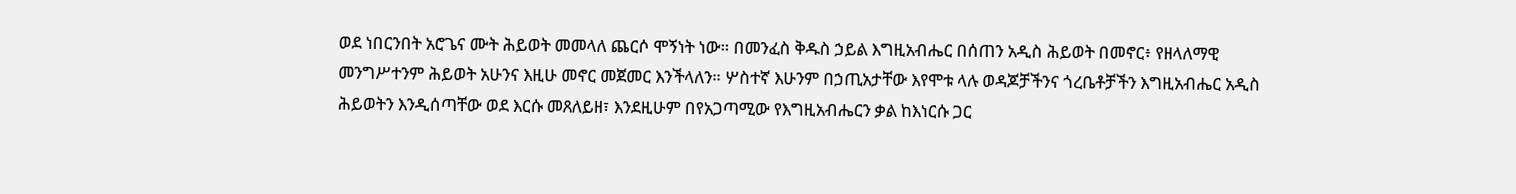ወደ ነበርንበት አሮጌና ሙት ሕይወት መመላለ ጨርሶ ሞኝነት ነው። በመንፈስ ቅዱስ ኃይል እግዚአብሔር በሰጠን አዲስ ሕይወት በመኖር፥ የዘላለማዊ መንግሥተንም ሕይወት አሁንና እዚሁ መኖር መጀመር እንችላለን። ሦስተኛ እሁንም በኃጢአታቸው እየሞቱ ላሉ ወዳጆቻችንና ጎረቤቶቻችን እግዚአብሔር አዲስ ሕይወትን እንዲሰጣቸው ወደ እርሱ መጸለይዘ፣ እንደዚሁም በየአጋጣሚው የእግዚአብሔርን ቃል ከእነርሱ ጋር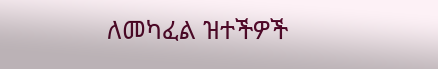ለመካፈል ዝተችዎች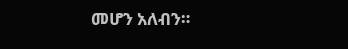መሆን አለብን።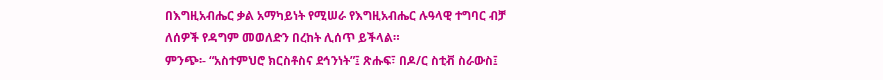በእግዚአብሔር ቃል አማካይነት የሚሠራ የእግዚአብሔር ሉዓላዊ ተግባር ብቻ ለሰዎች የዳግም መወለድን በረከት ሊሰጥ ይችላል።
ምንጭ፡- “አስተምህሮ ክርስቶስና ደኅንነት”፤ ጽሑፍ፣ በዶ/ር ስቲቭ ስራውስ፤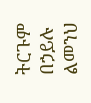ትርጉም በኃይሉ ልመንህ